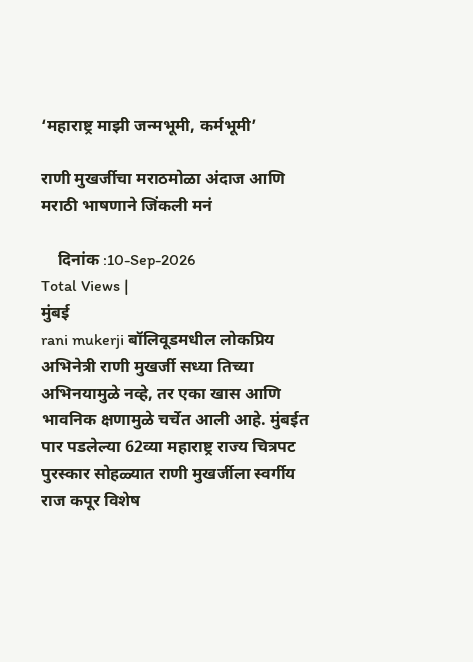‘महाराष्ट्र माझी जन्मभूमी, कर्मभूमी’

राणी मुखर्जीचा मराठमोळा अंदाज आणि मराठी भाषणाने जिंकली मनं

    दिनांक :10-Sep-2026
Total Views |
मुंबई
rani mukerji बॉलिवूडमधील लोकप्रिय अभिनेत्री राणी मुखर्जी सध्या तिच्या अभिनयामुळे नव्हे, तर एका खास आणि भावनिक क्षणामुळे चर्चेत आली आहे. मुंबईत पार पडलेल्या 62व्या महाराष्ट्र राज्य चित्रपट पुरस्कार सोहळ्यात राणी मुखर्जीला स्वर्गीय राज कपूर विशेष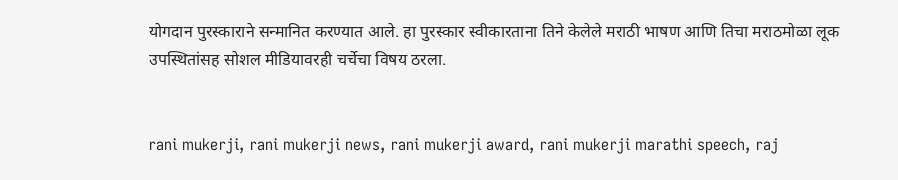योगदान पुरस्काराने सन्मानित करण्यात आले. हा पुरस्कार स्वीकारताना तिने केलेले मराठी भाषण आणि तिचा मराठमोळा लूक उपस्थितांसह सोशल मीडियावरही चर्चेचा विषय ठरला.


rani mukerji, rani mukerji news, rani mukerji award, rani mukerji marathi speech, raj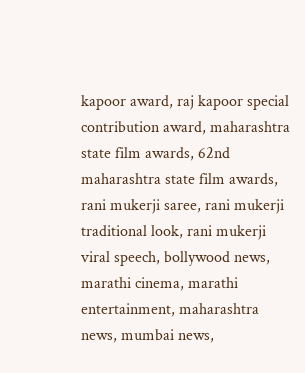kapoor award, raj kapoor special contribution award, maharashtra state film awards, 62nd maharashtra state film awards, rani mukerji saree, rani mukerji traditional look, rani mukerji viral speech, bollywood news, marathi cinema, marathi entertainment, maharashtra news, mumbai news,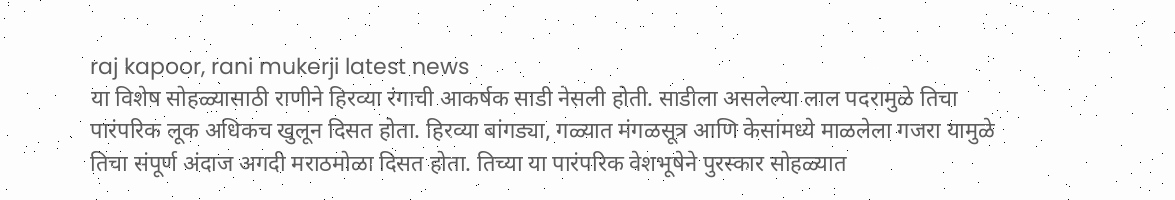raj kapoor, rani mukerji latest news
या विशेष सोहळ्यासाठी राणीने हिरव्या रंगाची आकर्षक साडी नेसली होती. साडीला असलेल्या लाल पदरामुळे तिचा पारंपरिक लूक अधिकच खुलून दिसत होता. हिरव्या बांगड्या, गळ्यात मंगळसूत्र आणि केसांमध्ये माळलेला गजरा यामुळे तिचा संपूर्ण अंदाज अगदी मराठमोळा दिसत होता. तिच्या या पारंपरिक वेशभूषेने पुरस्कार सोहळ्यात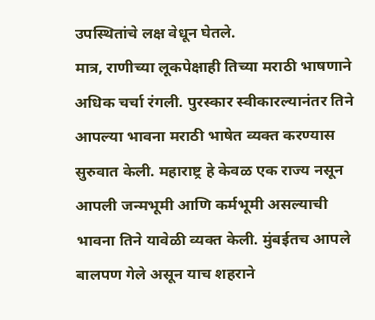उपस्थितांचे लक्ष वेधून घेतले.
मात्र, राणीच्या लूकपेक्षाही तिच्या मराठी भाषणाने अधिक चर्चा रंगली. पुरस्कार स्वीकारल्यानंतर तिने आपल्या भावना मराठी भाषेत व्यक्त करण्यास सुरुवात केली. महाराष्ट्र हे केवळ एक राज्य नसून आपली जन्मभूमी आणि कर्मभूमी असल्याची भावना तिने यावेळी व्यक्त केली. मुंबईतच आपले बालपण गेले असून याच शहराने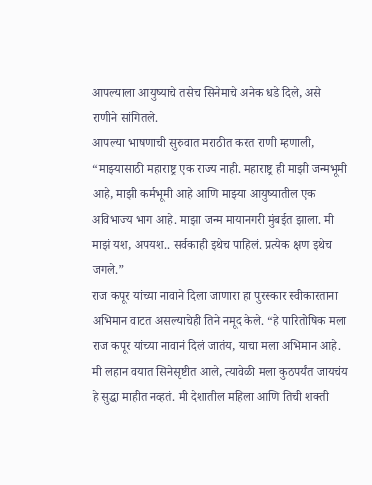आपल्याला आयुष्याचे तसेच सिनेमाचे अनेक धडे दिले, असे राणीने सांगितले.
आपल्या भाषणाची सुरुवात मराठीत करत राणी म्हणाली, “माझ्यासाठी महाराष्ट्र एक राज्य नाही. महाराष्ट्र ही माझी जन्मभूमी आहे, माझी कर्मभूमी आहे आणि माझ्या आयुष्यातील एक अविभाज्य भाग आहे. माझा जन्म मायानगरी मुंबईत झाला. मी माझं यश, अपयश.. सर्वकाही इथेच पाहिलं. प्रत्येक क्षण इथेच जगले.”
राज कपूर यांच्या नावाने दिला जाणारा हा पुरस्कार स्वीकारताना अभिमान वाटत असल्याचेही तिने नमूद केले. “हे पारितोषिक मला राज कपूर यांच्या नावानं दिलं जातंय, याचा मला अभिमान आहे. मी लहान वयात सिनेसृष्टीत आले, त्यावेळी मला कुठपर्यंत जायचंय हे सुद्धा माहीत नव्हतं. मी देशातील महिला आणि तिची शक्ती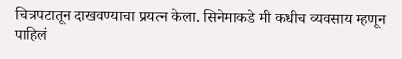चित्रपटातून दाखवण्याचा प्रयत्न केला. सिनेमाकडे मी कधीच व्यवसाय म्हणून पाहिलं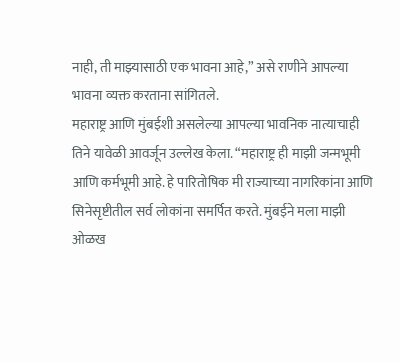नाही, ती माझ्यासाठी एक भावना आहे,” असे राणीने आपल्या भावना व्यक्त करताना सांगितले.
महाराष्ट्र आणि मुंबईशी असलेल्या आपल्या भावनिक नात्याचाही तिने यावेळी आवर्जून उल्लेख केला. “महाराष्ट्र ही माझी जन्मभूमी आणि कर्मभूमी आहे. हे पारितोषिक मी राज्याच्या नागरिकांना आणि सिनेसृष्टीतील सर्व लोकांना समर्पित करते. मुंबईने मला माझी ओळख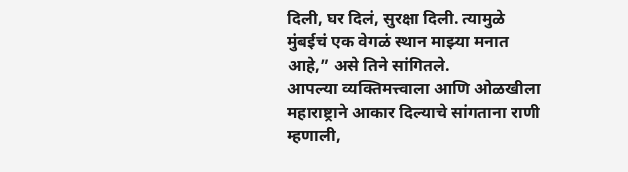दिली, घर दिलं, सुरक्षा दिली. त्यामुळे मुंबईचं एक वेगळं स्थान माझ्या मनात आहे,” असे तिने सांगितले.
आपल्या व्यक्तिमत्त्वाला आणि ओळखीला महाराष्ट्राने आकार दिल्याचे सांगताना राणी म्हणाली,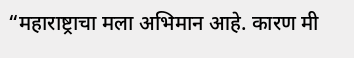“महाराष्ट्राचा मला अभिमान आहे. कारण मी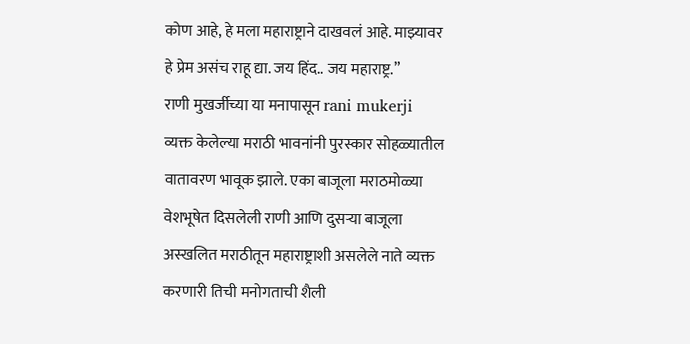कोण आहे, हे मला महाराष्ट्राने दाखवलं आहे. माझ्यावर हे प्रेम असंच राहू द्या. जय हिंद.. जय महाराष्ट्र.”
राणी मुखर्जीच्या या मनापासून rani mukerji  व्यक्त केलेल्या मराठी भावनांनी पुरस्कार सोहळ्यातील वातावरण भावूक झाले. एका बाजूला मराठमोळ्या वेशभूषेत दिसलेली राणी आणि दुसऱ्या बाजूला अस्खलित मराठीतून महाराष्ट्राशी असलेले नाते व्यक्त करणारी तिची मनोगताची शैली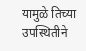यामुळे तिच्या उपस्थितीने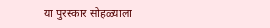या पुरस्कार सोहळ्याला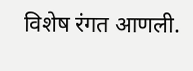विशेष रंगत आणली.